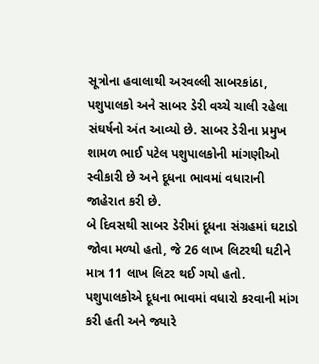સૂત્રોના હવાલાથી અરવલ્લી સાબરકાંઠા, પશુપાલકો અને સાબર ડેરી વચ્ચે ચાલી રહેલા સંઘર્ષનો અંત આવ્યો છે. સાબર ડેરીના પ્રમુખ શામળ ભાઈ પટેલ પશુપાલકોની માંગણીઓ સ્વીકારી છે અને દૂધના ભાવમાં વધારાની જાહેરાત કરી છે.
બે દિવસથી સાબર ડેરીમાં દૂધના સંગ્રહમાં ઘટાડો જોવા મળ્યો હતો, જે 26 લાખ લિટરથી ઘટીને માત્ર 11 લાખ લિટર થઈ ગયો હતો. પશુપાલકોએ દૂધના ભાવમાં વધારો કરવાની માંગ કરી હતી અને જ્યારે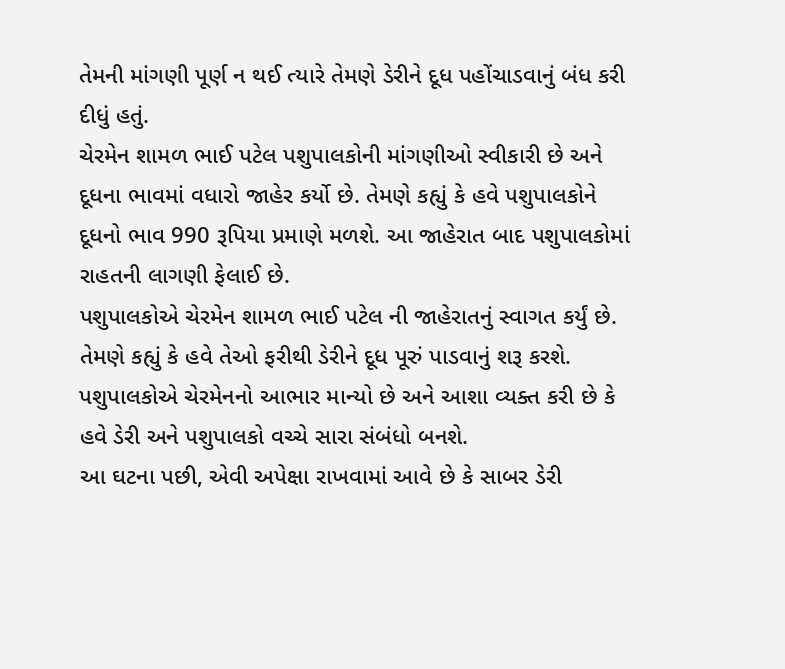તેમની માંગણી પૂર્ણ ન થઈ ત્યારે તેમણે ડેરીને દૂધ પહોંચાડવાનું બંધ કરી દીધું હતું.
ચેરમેન શામળ ભાઈ પટેલ પશુપાલકોની માંગણીઓ સ્વીકારી છે અને દૂધના ભાવમાં વધારો જાહેર કર્યો છે. તેમણે કહ્યું કે હવે પશુપાલકોને દૂધનો ભાવ 990 રૂપિયા પ્રમાણે મળશે. આ જાહેરાત બાદ પશુપાલકોમાં રાહતની લાગણી ફેલાઈ છે.
પશુપાલકોએ ચેરમેન શામળ ભાઈ પટેલ ની જાહેરાતનું સ્વાગત કર્યું છે. તેમણે કહ્યું કે હવે તેઓ ફરીથી ડેરીને દૂધ પૂરું પાડવાનું શરૂ કરશે. પશુપાલકોએ ચેરમેનનો આભાર માન્યો છે અને આશા વ્યક્ત કરી છે કે હવે ડેરી અને પશુપાલકો વચ્ચે સારા સંબંધો બનશે.
આ ઘટના પછી, એવી અપેક્ષા રાખવામાં આવે છે કે સાબર ડેરી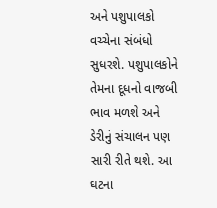અને પશુપાલકો વચ્ચેના સંબંધો સુધરશે. પશુપાલકોને તેમના દૂધનો વાજબી ભાવ મળશે અને ડેરીનું સંચાલન પણ સારી રીતે થશે. આ ઘટના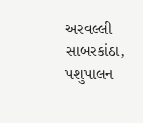અરવલ્લી સાબરકાંઠા, પશુપાલન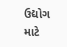ઉદ્યોગ માટે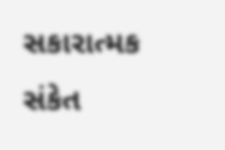સકારાત્મક સંકેત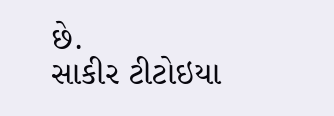છે.
સાકીર ટીટોઇયા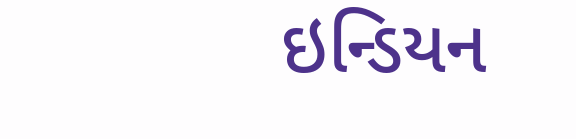ઇન્ડિયન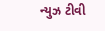ન્યુઝ ટીવી